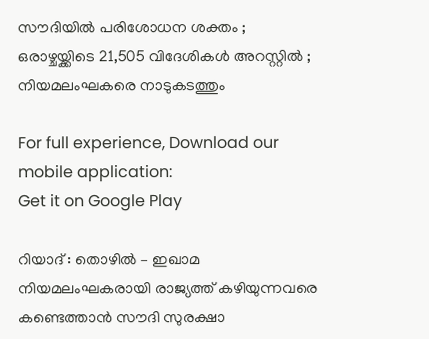സൗദിയില്‍ പരിശോധന ശക്തം ; ഒരാഴ്ചയ്ക്കിടെ 21,505 വിദേശികള്‍ അറസ്റ്റില്‍ ; നിയമലംഘകരെ നാടുകടത്തും

For full experience, Download our mobile application:
Get it on Google Play

റിയാദ് : തൊഴില്‍ – ഇഖാമ നിയമലംഘകരായി രാജ്യത്ത് കഴിയുന്നവരെ കണ്ടെത്താന്‍ സൗദി സുരക്ഷാ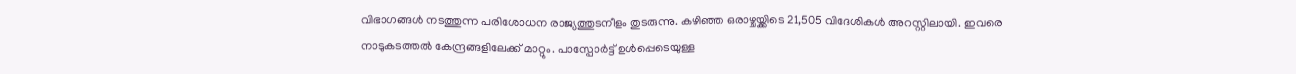വിഭാഗങ്ങള്‍ നടത്തുന്ന പരിശോധന രാജ്യത്തുടനീളം തുടരുന്നു. കഴിഞ്ഞ ഒരാഴ്ചയ്ക്കിടെ 21,505 വിദേശികള്‍ അറസ്റ്റിലായി. ഇവരെ നാടുകടത്തല്‍ കേന്ദ്രങ്ങളിലേക്ക് മാറ്റും. പാസ്പോര്‍ട്ട് ഉള്‍പ്പെടെയുള്ള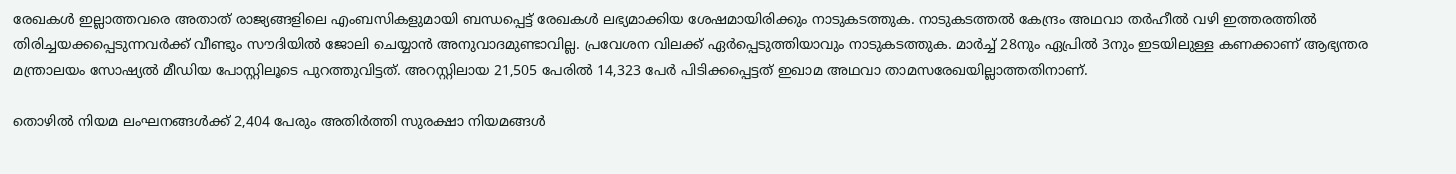രേഖകള്‍ ഇല്ലാത്തവരെ അതാത് രാജ്യങ്ങളിലെ എംബസികളുമായി ബന്ധപ്പെട്ട് രേഖകള്‍ ലഭ്യമാക്കിയ ശേഷമായിരിക്കും നാടുകടത്തുക. നാടുകടത്തല്‍ കേന്ദ്രം അഥവാ തര്‍ഹീല്‍ വഴി ഇത്തരത്തില്‍ തിരിച്ചയക്കപ്പെടുന്നവര്‍ക്ക് വീണ്ടും സൗദിയില്‍ ജോലി ചെയ്യാന്‍ അനുവാദമുണ്ടാവില്ല. പ്രവേശന വിലക്ക് ഏര്‍പ്പെടുത്തിയാവും നാടുകടത്തുക. മാര്‍ച്ച് 28നും ഏപ്രില്‍ 3നും ഇടയിലുള്ള കണക്കാണ് ആഭ്യന്തര മന്ത്രാലയം സോഷ്യല്‍ മീഡിയ പോസ്റ്റിലൂടെ പുറത്തുവിട്ടത്. അറസ്റ്റിലായ 21,505 പേരില്‍ 14,323 പേര്‍ പിടിക്കപ്പെട്ടത് ഇഖാമ അഥവാ താമസരേഖയില്ലാത്തതിനാണ്.

തൊഴില്‍ നിയമ ലംഘനങ്ങള്‍ക്ക് 2,404 പേരും അതിര്‍ത്തി സുരക്ഷാ നിയമങ്ങള്‍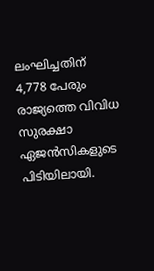ലംഘിച്ചതിന് 4,778 പേരും രാജ്യത്തെ വിവിധ സുരക്ഷാ ഏജന്‍സികളുടെ പിടിയിലായി.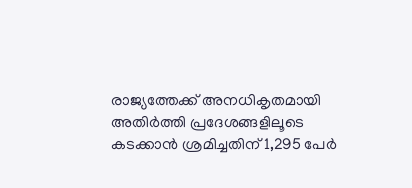രാജ്യത്തേക്ക് അനധികൃതമായി അതിര്‍ത്തി പ്രദേശങ്ങളിലൂടെ കടക്കാന്‍ ശ്രമിച്ചതിന് 1,295 പേര്‍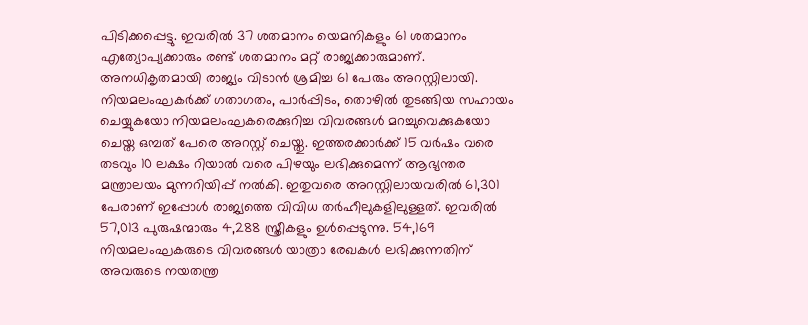പിടിക്കപ്പെട്ടു. ഇവരില്‍ 37 ശതമാനം യെമനികളും 61 ശതമാനം എത്യോപ്യക്കാരും രണ്ട് ശതമാനം മറ്റ് രാജ്യക്കാരുമാണ്. അനധികൃതമായി രാജ്യം വിടാന്‍ ശ്രമിച്ച 61 പേരും അറസ്റ്റിലായി. നിയമലംഘകര്‍ക്ക് ഗതാഗതം, പാര്‍പ്പിടം, തൊഴില്‍ തുടങ്ങിയ സഹായം ചെയ്യുകയോ നിയമലംഘകരെക്കുറിച്ച വിവരങ്ങള്‍ മറച്ചുവെക്കുകയോ ചെയ്ത ഒമ്പത് പേരെ അറസ്റ്റ് ചെയ്തു. ഇത്തരക്കാര്‍ക്ക് 15 വര്‍ഷം വരെ തടവും 10 ലക്ഷം റിയാല്‍ വരെ പിഴയും ലഭിക്കുമെന്ന് ആഭ്യന്തര മന്ത്രാലയം മുന്നറിയിപ്പ് നല്‍കി. ഇതുവരെ അറസ്റ്റിലായവരില്‍ 61,301 പേരാണ് ഇപ്പോള്‍ രാജ്യത്തെ വിവിധ തര്‍ഹീലുകളിലുള്ളത്. ഇവരില്‍ 57,013 പുരുഷന്മാരും 4,288 സ്ത്രീകളും ഉള്‍പ്പെടുന്നു. 54,169 നിയമലംഘകരുടെ വിവരങ്ങള്‍ യാത്രാ രേഖകള്‍ ലഭിക്കുന്നതിന് അവരുടെ നയതന്ത്ര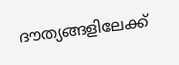ദൗത്യങ്ങളിലേക്ക്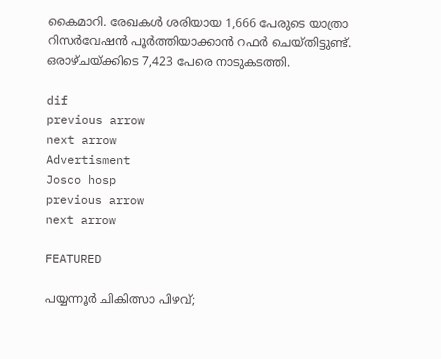കൈമാറി. രേഖകള്‍ ശരിയായ 1,666 പേരുടെ യാത്രാ റിസര്‍വേഷന്‍ പൂര്‍ത്തിയാക്കാന്‍ റഫര്‍ ചെയ്തിട്ടുണ്ട്. ഒരാഴ്ചയ്ക്കിടെ 7,423 പേരെ നാടുകടത്തി.

dif
previous arrow
next arrow
Advertisment
Josco hosp
previous arrow
next arrow

FEATURED

പയ്യന്നൂർ ചികിത്സാ പിഴവ്;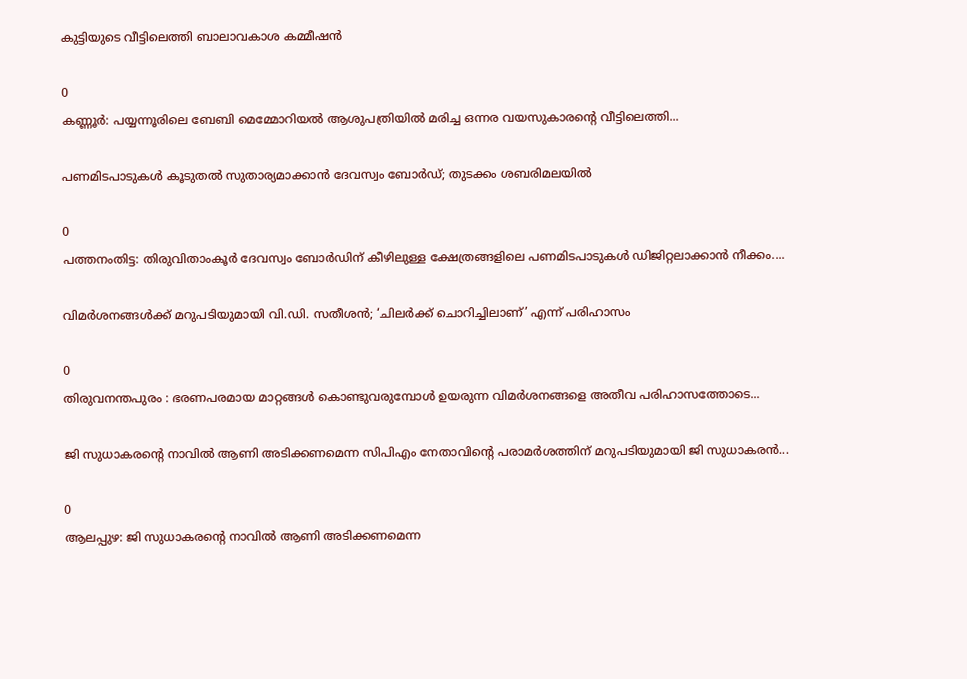കുട്ടിയുടെ വീട്ടിലെത്തി ബാലാവകാശ കമ്മീഷൻ

0
കണ്ണൂര്‍: പയ്യന്നൂരിലെ ബേബി മെമ്മോറിയല്‍ ആശുപത്രിയില്‍ മരിച്ച ഒന്നര വയസുകാരന്റെ വീട്ടിലെത്തി...

പണമിടപാടുകൾ കൂടുതൽ സുതാര്യമാക്കാൻ ദേവസ്വം ബോർഡ്; തുടക്കം ശബരിമലയിൽ

0
പത്തനംതിട്ട: തിരുവിതാംകൂര്‍ ദേവസ്വം ബോര്‍ഡിന് കീഴിലുള്ള ക്ഷേത്രങ്ങളിലെ പണമിടപാടുകള്‍ ഡിജിറ്റലാക്കാന്‍ നീക്കം....

വിമർശനങ്ങൾക്ക് മറുപടിയുമായി വി.ഡി. സതീശൻ; ‘ചിലർക്ക് ചൊറിച്ചിലാണ്’ എന്ന് പരിഹാസം

0
തിരുവനന്തപുരം : ഭരണപരമായ മാറ്റങ്ങൾ കൊണ്ടുവരുമ്പോൾ ഉയരുന്ന വിമർശനങ്ങളെ അതീവ പരിഹാസത്തോടെ...

ജി സുധാകരൻ്റെ നാവിൽ ആണി അടിക്കണമെന്ന സിപിഎം നേതാവിന്റെ പരാമർശത്തിന് മറുപടിയുമായി ജി സുധാകരൻ...

0
ആലപ്പുഴ: ജി സുധാകരൻ്റെ നാവിൽ ആണി അടിക്കണമെന്ന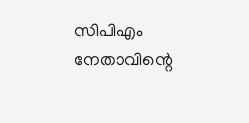സിപിഎം നേതാവിന്റെ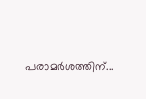പരാമർശത്തിന്...